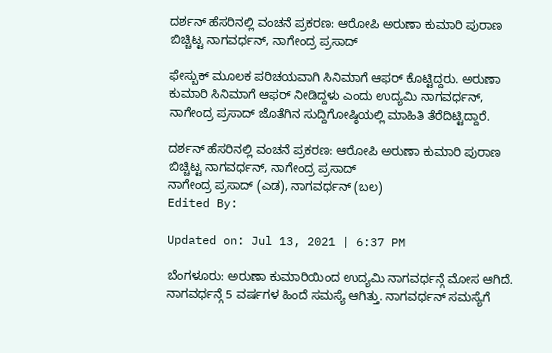ದರ್ಶನ್ ಹೆಸರಿನಲ್ಲಿ ವಂಚನೆ ಪ್ರಕರಣ: ಆರೋಪಿ ಅರುಣಾ ಕುಮಾರಿ ಪುರಾಣ ಬಿಚ್ಚಿಟ್ಟ ನಾಗವರ್ಧನ್, ನಾಗೇಂದ್ರ ಪ್ರಸಾದ್

ಫೇಸ್ಬುಕ್ ಮೂಲಕ ಪರಿಚಯವಾಗಿ ಸಿನಿಮಾಗೆ ಆಫರ್ ಕೊಟ್ಟಿದ್ದರು. ಅರುಣಾ ಕುಮಾರಿ ಸಿನಿಮಾಗೆ ಆಫರ್ ನೀಡಿದ್ದಳು ಎಂದು ಉದ್ಯಮಿ ನಾಗವರ್ಧನ್, ನಾಗೇಂದ್ರ ಪ್ರಸಾದ್ ಜೊತೆಗಿನ ಸುದ್ದಿಗೋಷ್ಠಿಯಲ್ಲಿ ಮಾಹಿತಿ ತೆರೆದಿಟ್ಟಿದ್ದಾರೆ.

ದರ್ಶನ್ ಹೆಸರಿನಲ್ಲಿ ವಂಚನೆ ಪ್ರಕರಣ: ಆರೋಪಿ ಅರುಣಾ ಕುಮಾರಿ ಪುರಾಣ ಬಿಚ್ಚಿಟ್ಟ ನಾಗವರ್ಧನ್, ನಾಗೇಂದ್ರ ಪ್ರಸಾದ್
ನಾಗೇಂದ್ರ ಪ್ರಸಾದ್ (ಎಡ), ನಾಗವರ್ಧನ್ (ಬಲ)
Edited By:

Updated on: Jul 13, 2021 | 6:37 PM

ಬೆಂಗಳೂರು: ಅರುಣಾ ಕುಮಾರಿಯಿಂದ ಉದ್ಯಮಿ ನಾಗವರ್ಧನ್ಗೆ ಮೋಸ ಆಗಿದೆ. ನಾಗವರ್ಧನ್ಗೆ 5 ವರ್ಷಗಳ ಹಿಂದೆ ಸಮಸ್ಯೆ ಆಗಿತ್ತು. ನಾಗವರ್ಧನ್ ಸಮಸ್ಯೆಗೆ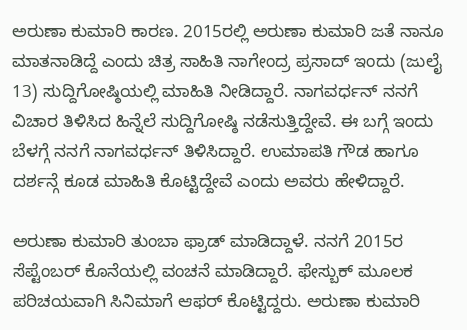ಅರುಣಾ ಕುಮಾರಿ ಕಾರಣ. 2015ರಲ್ಲಿ ಅರುಣಾ ಕುಮಾರಿ ಜತೆ ನಾನೂ ಮಾತನಾಡಿದ್ದೆ ಎಂದು ಚಿತ್ರ ಸಾಹಿತಿ ನಾಗೇಂದ್ರ ಪ್ರಸಾದ್ ಇಂದು (ಜುಲೈ 13) ಸುದ್ದಿಗೋಷ್ಠಿಯಲ್ಲಿ ಮಾಹಿತಿ ನೀಡಿದ್ದಾರೆ. ನಾಗವರ್ಧನ್ ನನಗೆ ವಿಚಾರ ತಿಳಿಸಿದ ಹಿನ್ನೆಲೆ ಸುದ್ದಿಗೋಷ್ಠಿ ನಡೆಸುತ್ತಿದ್ದೇವೆ. ಈ ಬಗ್ಗೆ ಇಂದು ಬೆಳಗ್ಗೆ ನನಗೆ ನಾಗವರ್ಧನ್ ತಿಳಿಸಿದ್ದಾರೆ. ಉಮಾಪತಿ ಗೌಡ ಹಾಗೂ ದರ್ಶನ್ಗೆ ಕೂಡ ಮಾಹಿತಿ ಕೊಟ್ಟಿದ್ದೇವೆ ಎಂದು ಅವರು ಹೇಳಿದ್ದಾರೆ.

ಅರುಣಾ ಕುಮಾರಿ ತುಂಬಾ ಫ್ರಾಡ್ ಮಾಡಿದ್ದಾಳೆ. ನನಗೆ 2015ರ ಸೆಪ್ಟೆಂಬರ್ ಕೊನೆಯಲ್ಲಿ ವಂಚನೆ ಮಾಡಿದ್ದಾರೆ. ಫೇಸ್ಬುಕ್ ಮೂಲಕ ಪರಿಚಯವಾಗಿ ಸಿನಿಮಾಗೆ ಆಫರ್ ಕೊಟ್ಟಿದ್ದರು. ಅರುಣಾ ಕುಮಾರಿ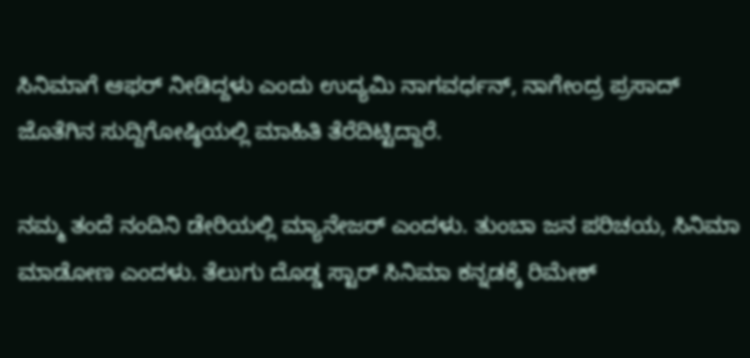ಸಿನಿಮಾಗೆ ಆಫರ್ ನೀಡಿದ್ದಳು ಎಂದು ಉದ್ಯಮಿ ನಾಗವರ್ಧನ್, ನಾಗೇಂದ್ರ ಪ್ರಸಾದ್ ಜೊತೆಗಿನ ಸುದ್ದಿಗೋಷ್ಠಿಯಲ್ಲಿ ಮಾಹಿತಿ ತೆರೆದಿಟ್ಟಿದ್ದಾರೆ.

ನಮ್ಮ ತಂದೆ ನಂದಿನಿ ಡೇರಿಯಲ್ಲಿ ಮ್ಯಾನೇಜರ್ ಎಂದಳು. ತುಂಬಾ ಜನ ಪರಿಚಯ, ಸಿನಿಮಾ ಮಾಡೋಣ ಎಂದಳು. ತೆಲುಗು ದೊಡ್ಡ ಸ್ಟಾರ್ ಸಿನಿಮಾ ಕನ್ನಡಕ್ಕೆ ರಿಮೇಕ್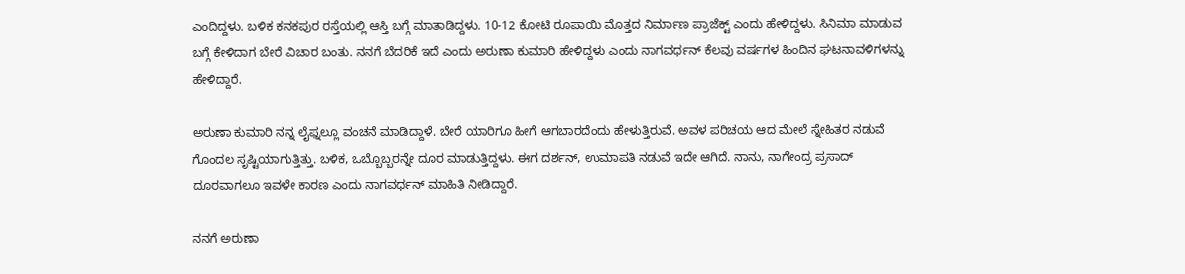ಎಂದಿದ್ದಳು. ಬಳಿಕ ಕನಕಪುರ ರಸ್ತೆಯಲ್ಲಿ ಆಸ್ತಿ ಬಗ್ಗೆ ಮಾತಾಡಿದ್ದಳು. 10-12 ಕೋಟಿ ರೂಪಾಯಿ ಮೊತ್ತದ ನಿರ್ಮಾಣ ಪ್ರಾಜೆಕ್ಟ್ ಎಂದು ಹೇಳಿದ್ದಳು. ಸಿನಿಮಾ ಮಾಡುವ ಬಗ್ಗೆ ಕೇಳಿದಾಗ ಬೇರೆ ವಿಚಾರ ಬಂತು. ನನಗೆ ಬೆದರಿಕೆ ಇದೆ ಎಂದು ಅರುಣಾ ಕುಮಾರಿ ಹೇಳಿದ್ದಳು ಎಂದು ನಾಗವರ್ಧನ್ ಕೆಲವು ವರ್ಷಗಳ ಹಿಂದಿನ ಘಟನಾವಳಿಗಳನ್ನು ಹೇಳಿದ್ದಾರೆ.

ಅರುಣಾ ಕುಮಾರಿ ನನ್ನ ಲೈಫ್ನಲ್ಲೂ ವಂಚನೆ ಮಾಡಿದ್ದಾಳೆ. ಬೇರೆ ಯಾರಿಗೂ ಹೀಗೆ ಆಗಬಾರದೆಂದು ಹೇಳುತ್ತಿರುವೆ. ಅವಳ ಪರಿಚಯ ಆದ ಮೇಲೆ ಸ್ನೇಹಿತರ ನಡುವೆ ಗೊಂದಲ ಸೃಷ್ಟಿಯಾಗುತ್ತಿತ್ತು. ಬಳಿಕ, ಒಬ್ಬೊಬ್ಬರನ್ನೇ ದೂರ ಮಾಡುತ್ತಿದ್ದಳು. ಈಗ ದರ್ಶನ್, ಉಮಾಪತಿ ನಡುವೆ ಇದೇ ಆಗಿದೆ. ನಾನು, ನಾಗೇಂದ್ರ ಪ್ರಸಾದ್ ದೂರವಾಗಲೂ ಇವಳೇ ಕಾರಣ ಎಂದು ನಾಗವರ್ಧನ್ ಮಾಹಿತಿ ನೀಡಿದ್ದಾರೆ.

ನನಗೆ ಅರುಣಾ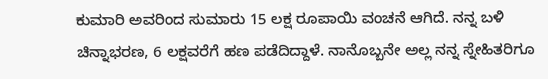ಕುಮಾರಿ ಅವರಿಂದ ಸುಮಾರು 15 ಲಕ್ಷ ರೂಪಾಯಿ ವಂಚನೆ ಆಗಿದೆ. ನನ್ನ ಬಳಿ ಚಿನ್ನಾಭರಣ, 6 ಲಕ್ಷವರೆಗೆ ಹಣ ಪಡೆದಿದ್ದಾಳೆ. ನಾನೊಬ್ಬನೇ ಅಲ್ಲ ನನ್ನ ಸ್ನೇಹಿತರಿಗೂ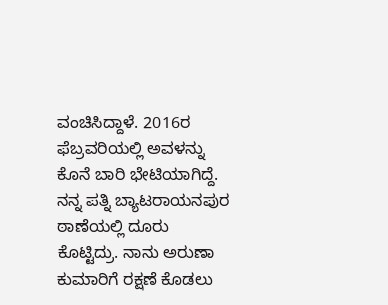ವಂಚಿಸಿದ್ದಾಳೆ. 2016ರ ಫೆಬ್ರವರಿಯಲ್ಲಿ ಅವಳನ್ನು ಕೊನೆ ಬಾರಿ ಭೇಟಿಯಾಗಿದ್ದೆ. ನನ್ನ ಪತ್ನಿ ಬ್ಯಾಟರಾಯನಪುರ ಠಾಣೆಯಲ್ಲಿ ದೂರು ಕೊಟ್ಟಿದ್ರು. ನಾನು ಅರುಣಾ ಕುಮಾರಿಗೆ ರಕ್ಷಣೆ ಕೊಡಲು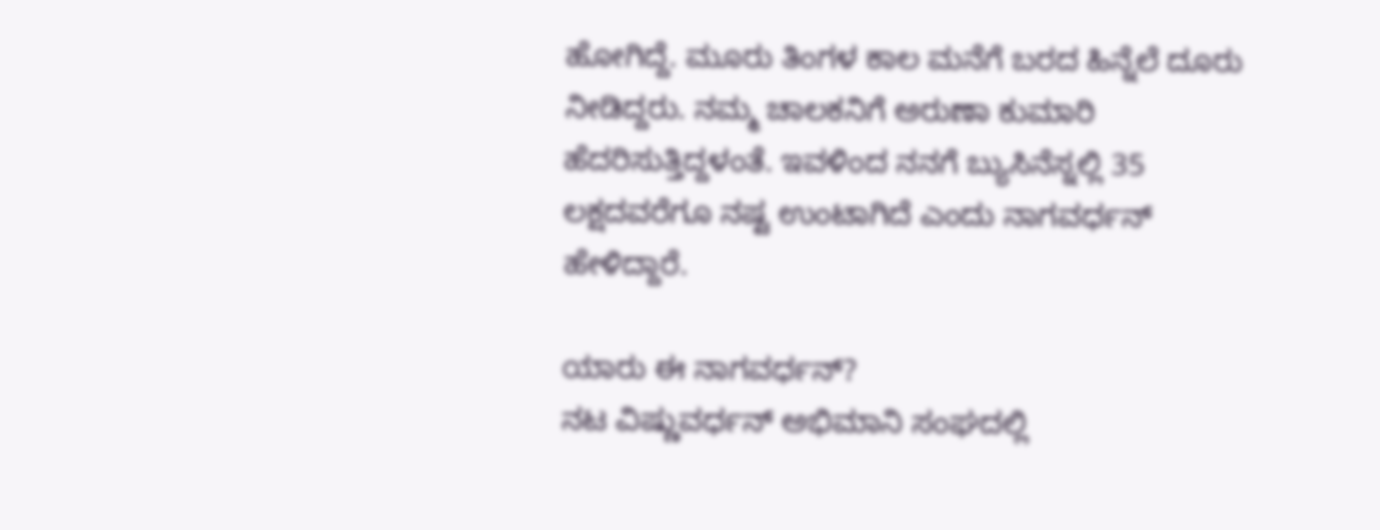ಹೋಗಿದ್ದೆ. ಮೂರು ತಿಂಗಳ ಕಾಲ ಮನೆಗೆ ಬರದ ಹಿನ್ನೆಲೆ ದೂರು ನೀಡಿದ್ದರು. ನಮ್ಮ ಚಾಲಕನಿಗೆ ಅರುಣಾ ಕುಮಾರಿ ಹೆದರಿಸುತ್ತಿದ್ದಳಂತೆ. ಇವಳಿಂದ ನನಗೆ ಬ್ಯುಸಿನೆಸ್ನಲ್ಲಿ 35 ಲಕ್ಷದವರೆಗೂ ನಷ್ಟ ಉಂಟಾಗಿದೆ ಎಂದು ನಾಗವರ್ಧನ್ ಹೇಳಿದ್ದಾರೆ.

ಯಾರು ಈ ನಾಗವರ್ಧನ್?
ನಟ ವಿಷ್ಣುವರ್ಧನ್ ಅಭಿಮಾನಿ ಸಂಘದಲ್ಲಿ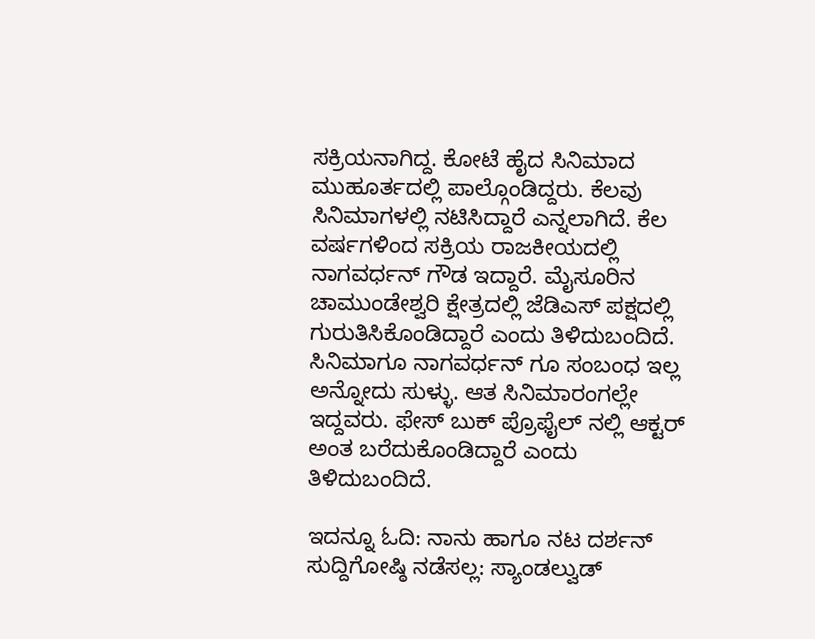ಸಕ್ರಿಯನಾಗಿದ್ದ. ಕೋಟೆ ಹೈದ ಸಿನಿಮಾದ ಮುಹೂರ್ತದಲ್ಲಿ ಪಾಲ್ಗೊಂಡಿದ್ದರು. ಕೆಲವು ಸಿನಿಮಾಗಳಲ್ಲಿ ನಟಿಸಿದ್ದಾರೆ ಎನ್ನಲಾಗಿದೆ. ಕೆಲ ವರ್ಷಗಳಿಂದ ಸಕ್ರಿಯ ರಾಜಕೀಯದಲ್ಲಿ ನಾಗವರ್ಧನ್ ಗೌಡ ಇದ್ದಾರೆ. ಮೈಸೂರಿನ ಚಾಮುಂಡೇಶ್ವರಿ ಕ್ಷೇತ್ರದಲ್ಲಿ ಜೆಡಿಎಸ್ ಪಕ್ಷದಲ್ಲಿ ಗುರುತಿಸಿಕೊಂಡಿದ್ದಾರೆ ಎಂದು ತಿಳಿದುಬಂದಿದೆ.  ಸಿನಿಮಾಗೂ ನಾಗವರ್ಧನ್ ಗೂ ಸಂಬಂಧ ಇಲ್ಲ ಅನ್ನೋದು ಸುಳ್ಳು. ಆತ ಸಿನಿಮಾರಂಗಲ್ಲೇ ಇದ್ದವರು. ಫೇಸ್ ಬುಕ್ ಪ್ರೊಫೈಲ್ ನಲ್ಲಿ ಆಕ್ಟರ್ ಅಂತ ಬರೆದುಕೊಂಡಿದ್ದಾರೆ ಎಂದು ತಿಳಿದುಬಂದಿದೆ.

ಇದನ್ನೂ ಓದಿ: ನಾನು ಹಾಗೂ ನಟ ದರ್ಶನ್ ಸುದ್ದಿಗೋಷ್ಠಿ ನಡೆಸಲ್ಲ: ಸ್ಯಾಂಡಲ್ವುಡ್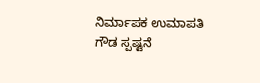ನಿರ್ಮಾಪಕ ಉಮಾಪತಿ ಗೌಡ ಸ್ಪಷ್ಟನೆ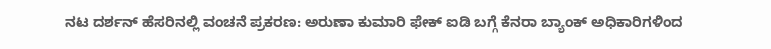ನಟ ದರ್ಶನ್ ಹೆಸರಿನಲ್ಲಿ ವಂಚನೆ ಪ್ರಕರಣ: ಅರುಣಾ ಕುಮಾರಿ ಫೇಕ್ ಐಡಿ ಬಗ್ಗೆ ಕೆನರಾ ಬ್ಯಾಂಕ್ ಅಧಿಕಾರಿಗಳಿಂದ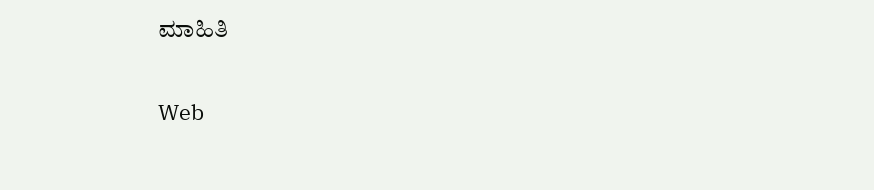ಮಾಹಿತಿ

Web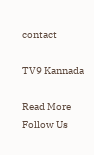contact

TV9 Kannada

Read More
Follow Us